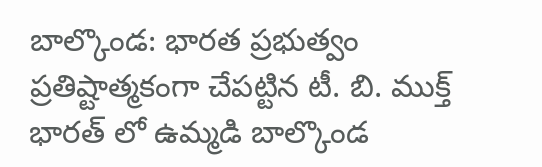బాల్కొండ: భారత ప్రభుత్వం ప్రతిష్టాత్మకంగా చేపట్టిన టీ. బి. ముక్త్ భారత్ లో ఉమ్మడి బాల్కొండ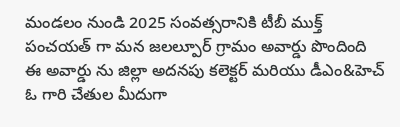మండలం నుండి 2025 సంవత్సరానికి టీబీ ముక్త్ పంచయత్ గా మన జలల్పూర్ గ్రామం అవార్డు పొందింది ఈ అవార్డు ను జిల్లా అదనపు కలెక్టర్ మరియు డీఎం&హెచ్ ఓ గారి చేతుల మీదుగా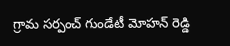గ్రామ సర్పంచ్ గుండేటీ మోహన్ రెడ్డి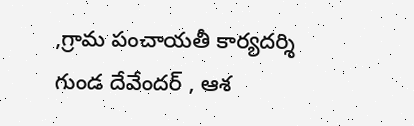,గ్రామ పంచాయతీ కార్యదర్శి గుండ దేవేందర్ , ఆశ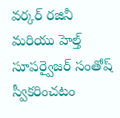వర్కర్ రజినీ మరియు హెల్త్ సూపర్వైజర్ సంతోష్ స్వీకరించటం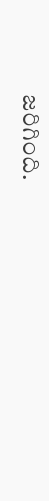జరిగింది.